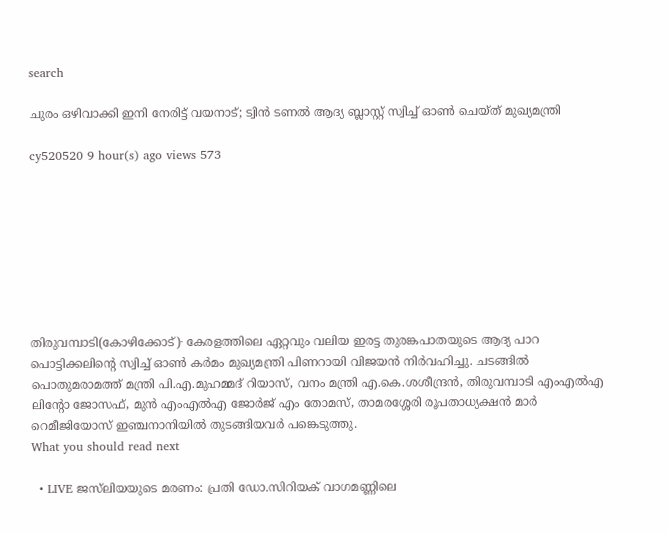search

ചുരം ഒഴിവാക്കി ഇനി നേരിട്ട് വയനാട്; ട്വിൻ ടണൽ ആദ്യ ബ്ലാസ്റ്റ് സ്വിച്ച് ഓൺ ചെയ്ത് മുഖ്യമന്ത്രി

cy520520 9 hour(s) ago views 573








തിരുവമ്പാടി(കോഴിക്കോട്)∙ കേരളത്തിലെ ഏറ്റവും വലിയ ഇരട്ട തുരങ്കപാതയുടെ ആദ്യ പാറ പൊട്ടിക്കലിന്റെ സ്വിച്ച് ഓൺ കർമം മുഖ്യമന്ത്രി പിണറായി വിജയൻ നിർവഹിച്ചു. ചടങ്ങിൽ പൊതുമരാമത്ത് മന്ത്രി പി.എ.മുഹമ്മദ് റിയാസ്, വനം മന്ത്രി എ.കെ.ശശീന്ദ്രൻ, തിരുവമ്പാടി എംഎൽഎ ലിന്റോ ജോസഫ്, മുൻ എംഎൽഎ ജോർജ് എം തോമസ്, താമരശ്ശേരി രൂപതാധ്യക്ഷൻ മാർ റെമീജിയോസ് ഇഞ്ചനാനിയിൽ തുടങ്ങിയവർ പങ്കെടുത്തു.
What you should read next

  • LIVE ജസ്‍ലിയയുടെ മരണം: പ്രതി ഡോ.സിറിയക് വാഗമണ്ണിലെ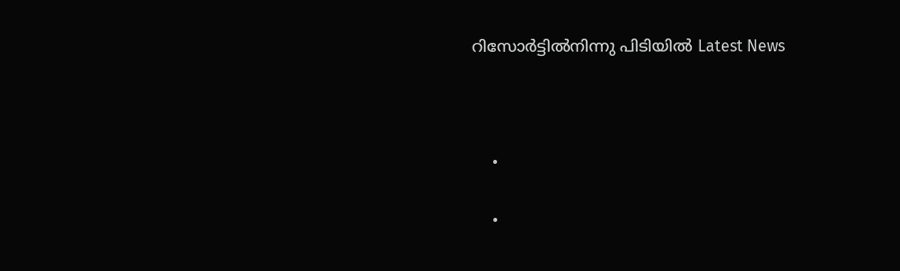റിസോർട്ടിൽനിന്നു പിടിയിൽ Latest News



    •

    •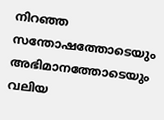നിറഞ്ഞ സന്തോഷത്തോടെയും അഭിമാനത്തോടെയും വലിയ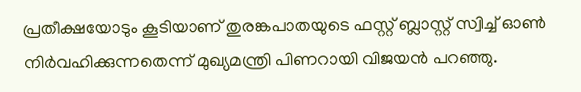പ്രതീക്ഷയോടും കൂടിയാണ് തുരങ്കപാതയുടെ ഫസ്റ്റ് ബ്ലാസ്റ്റ് സ്വിച്ച് ഓൺ നിർവഹിക്കുന്നതെന്ന് മുഖ്യമന്ത്രി പിണറായി വിജയൻ പറഞ്ഞു.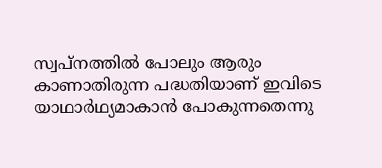സ്വപ്നത്തിൽ പോലും ആരും കാണാതിരുന്ന പദ്ധതിയാണ് ഇവിടെ യാഥാർഥ്യമാകാൻ പോകുന്നതെന്നു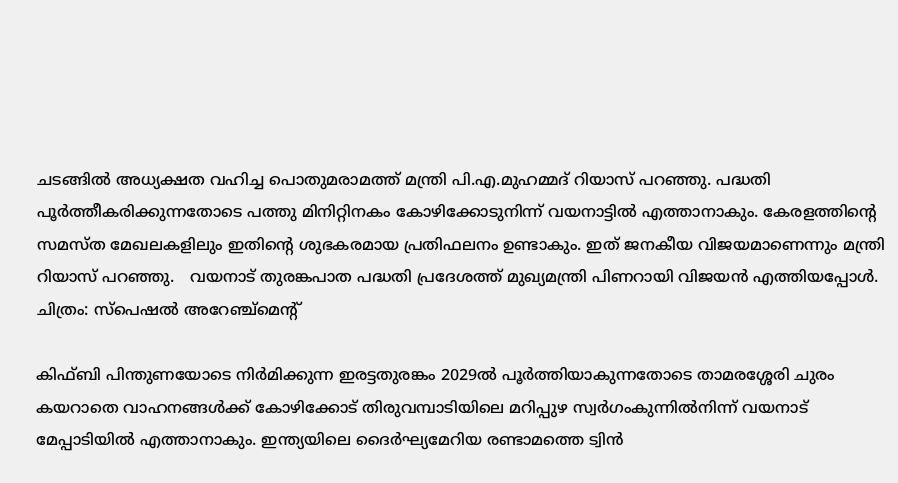ചടങ്ങിൽ അധ്യക്ഷത വഹിച്ച പൊതുമരാമത്ത് മന്ത്രി പി.എ.മുഹമ്മദ് റിയാസ് പറഞ്ഞു. പദ്ധതി പൂർത്തീകരിക്കുന്നതോടെ പത്തു മിനിറ്റിനകം കോഴിക്കോടുനിന്ന് വയനാട്ടിൽ എത്താനാകും. കേരളത്തിന്റെ സമസ്ത മേഖലകളിലും ഇതിന്റെ ശുഭകരമായ പ്രതിഫലനം ഉണ്ടാകും. ഇത് ജനകീയ വിജയമാണെന്നും മന്ത്രി റിയാസ് പറഞ്ഞു.   വയനാട് തുരങ്കപാത പദ്ധതി പ്രദേശത്ത് മുഖ്യമന്ത്രി പിണറായി വിജയൻ എത്തിയപ്പോൾ. ചിത്രം: സ്പെഷൽ അറേഞ്ച്മെന്റ്

കിഫ്ബി പിന്തുണയോടെ നിർമിക്കുന്ന ഇരട്ടതുരങ്കം 2029ൽ പൂർത്തിയാകുന്നതോടെ താമരശ്ശേരി ചുരം കയറാതെ വാഹനങ്ങൾക്ക് കോഴിക്കോട് തിരുവമ്പാടിയിലെ മറിപ്പുഴ സ്വർഗംകുന്നിൽനിന്ന് വയനാട് മേപ്പാടിയിൽ എത്താനാകും. ഇന്ത്യയിലെ ദൈർഘ്യമേറിയ രണ്ടാമത്തെ ട്വിൻ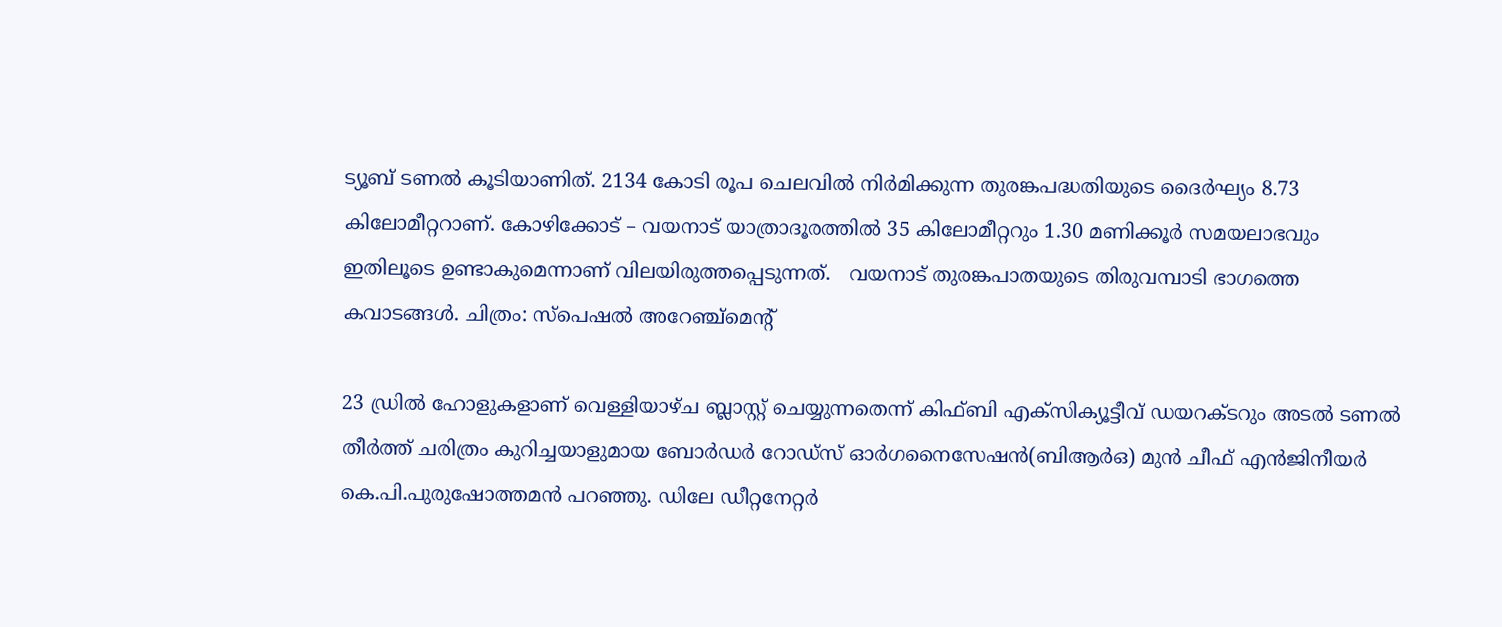ട്യൂബ് ടണൽ കൂടിയാണിത്. 2134 കോടി രൂപ ചെലവിൽ നിർമിക്കുന്ന തുരങ്കപദ്ധതിയുടെ ദൈർഘ്യം 8.73 കിലോമീറ്ററാണ്. കോഴിക്കോട് – വയനാട് യാത്രാദൂരത്തിൽ 35 കിലോമീറ്ററും 1.30 മണിക്കൂർ സമയലാഭവും ഇതിലൂടെ ഉണ്ടാകുമെന്നാണ് വിലയിരുത്തപ്പെടുന്നത്.   വയനാട് തുരങ്കപാതയുടെ തിരുവമ്പാടി ഭാഗത്തെ കവാടങ്ങൾ. ചിത്രം: സ്പെഷൽ അറേഞ്ച്മെന്റ്

23 ഡ്രിൽ ഹോളുകളാണ് വെള്ളിയാഴ്ച ബ്ലാസ്റ്റ് ചെയ്യുന്നതെന്ന് കിഫ്ബി എക്സിക്യൂട്ടീവ് ഡയറക്ടറും അടൽ ടണൽ തീർത്ത് ചരിത്രം കുറിച്ചയാളുമായ ബോർഡർ റോഡ്സ് ഓർഗനൈസേഷൻ(ബിആർഒ) മുൻ ചീഫ് എൻജിനീയർ കെ.പി.പുരുഷോത്തമൻ പറഞ്ഞു. ഡിലേ ഡീറ്റനേറ്റർ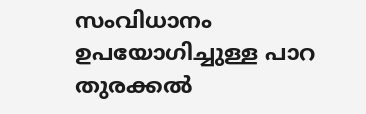സംവിധാനം ഉപയോഗിച്ചുള്ള പാറ തുരക്കൽ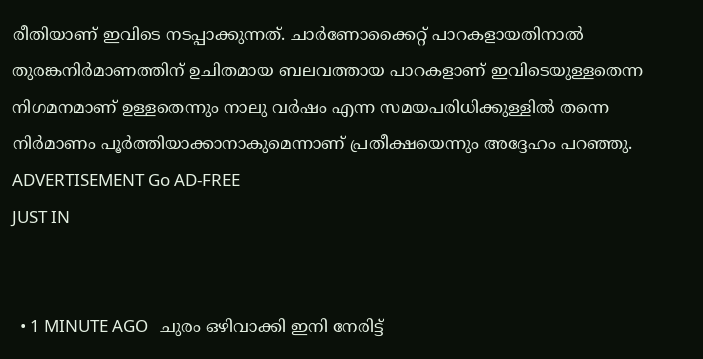രീതിയാണ് ഇവിടെ നടപ്പാക്കുന്നത്. ചാർണോക്കൈറ്റ് പാറകളായതിനാൽ തുരങ്കനിർമാണത്തിന് ഉചിതമായ ബലവത്തായ പാറകളാണ് ഇവിടെയുള്ളതെന്ന നിഗമനമാണ് ഉള്ളതെന്നും നാലു വർഷം എന്ന സമയപരിധിക്കുള്ളിൽ തന്നെ നിർമാണം പൂർത്തിയാക്കാനാകുമെന്നാണ് പ്രതീക്ഷയെന്നും അദ്ദേഹം പറഞ്ഞു. ADVERTISEMENT Go AD-FREE
JUST IN


  • 1 MINUTE AGO   ചുരം ഒഴിവാക്കി ഇനി നേരിട്ട്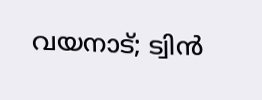വയനാട്; ട്വിൻ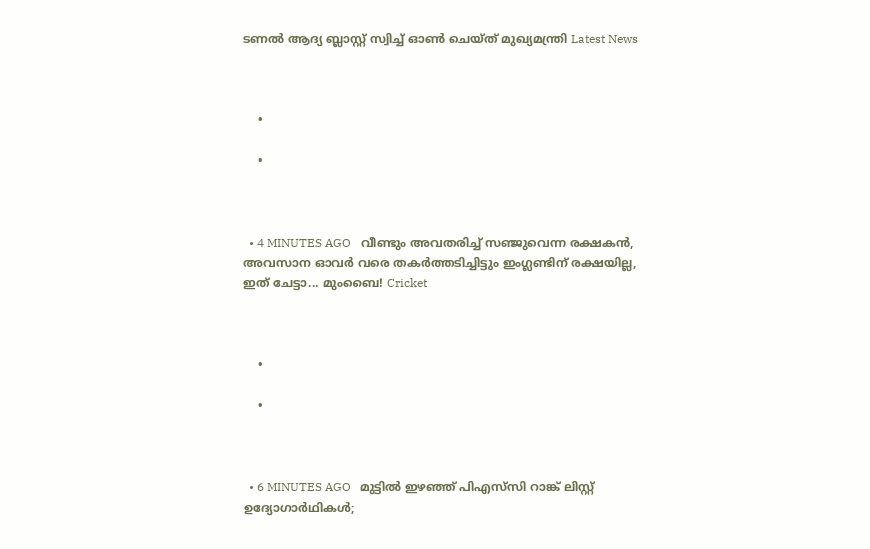ടണൽ ആദ്യ ബ്ലാസ്റ്റ് സ്വിച്ച് ഓൺ ചെയ്ത് മുഖ്യമന്ത്രി Latest News



    •

    •



  • 4 MINUTES AGO   വീണ്ടും അവതരിച്ച് സഞ്ജുവെന്ന രക്ഷകൻ, അവസാന ഓവർ വരെ തകര്‍ത്തടിച്ചിട്ടും ഇംഗ്ലണ്ടിന് രക്ഷയില്ല, ഇത് ചേട്ടാ... മുംബൈ! Cricket



    •

    •



  • 6 MINUTES AGO   മുട്ടിൽ ഇഴഞ്ഞ് പിഎസ്‌സി റാങ്ക് ലിസ്റ്റ് ഉദ്യോഗാർഥികൾ;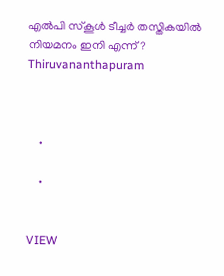എൽപി സ്കൂൾ ടീച്ചർ തസ്തികയിൽ നിയമനം ഇനി എന്ന്? Thiruvananthapuram



    •

    •


VIEW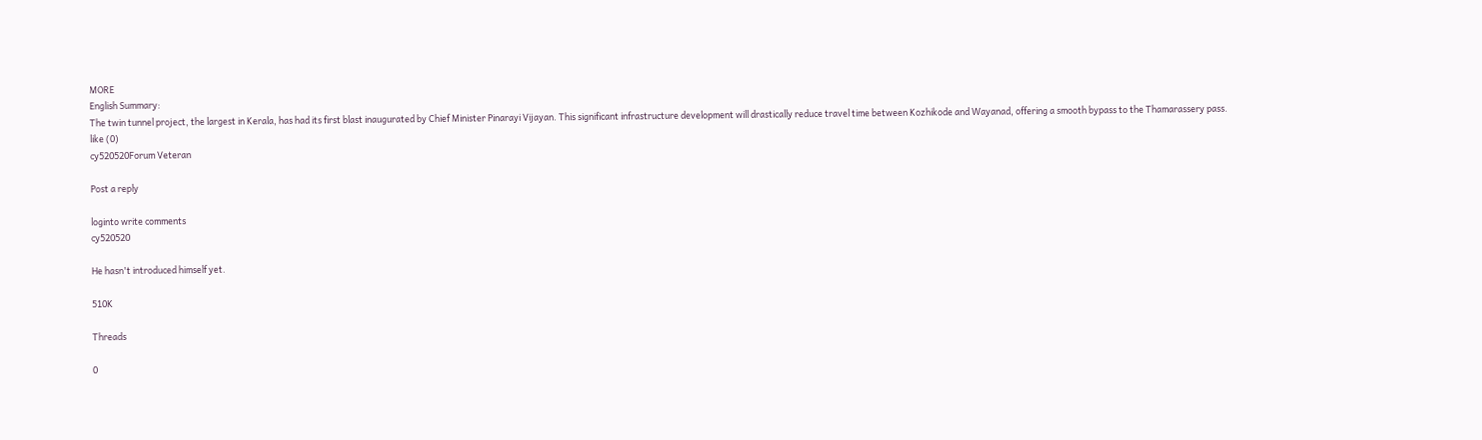MORE
English Summary:
The twin tunnel project, the largest in Kerala, has had its first blast inaugurated by Chief Minister Pinarayi Vijayan. This significant infrastructure development will drastically reduce travel time between Kozhikode and Wayanad, offering a smooth bypass to the Thamarassery pass.
like (0)
cy520520Forum Veteran

Post a reply

loginto write comments
cy520520

He hasn't introduced himself yet.

510K

Threads

0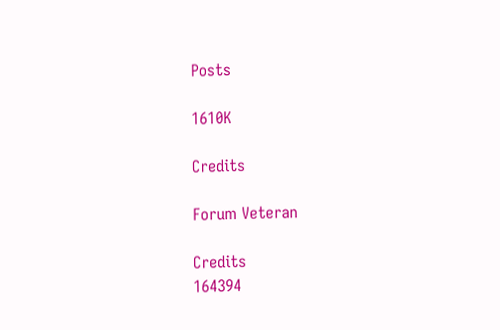Posts

1610K

Credits

Forum Veteran

Credits
164394